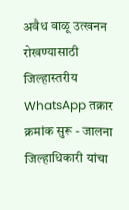अवैध वाळू उत्खनन रोखण्यासाठी जिल्हास्तरीय WhatsApp तक्रार क्रमांक सुरू - जालना जिल्हाधिकारी यांचा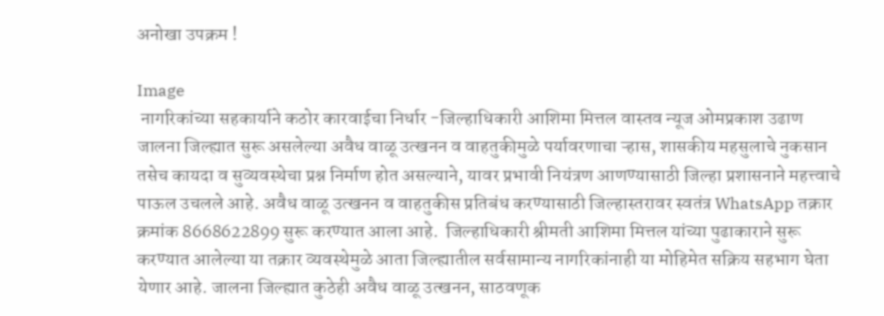अनोखा उपक्रम !

Image
 नागरिकांच्या सहकार्याने कठोर कारवाईचा निर्धार -जिल्हाधिकारी आशिमा मित्तल वास्तव न्यूज ओमप्रकाश उढाण      जालना जिल्ह्यात सुरू असलेल्या अवैध वाळू उत्खनन व वाहतुकीमुळे पर्यावरणाचा ऱ्हास, शासकीय महसुलाचे नुकसान तसेच कायदा व सुव्यवस्थेचा प्रश्न निर्माण होत असल्याने, यावर प्रभावी नियंत्रण आणण्यासाठी जिल्हा प्रशासनाने महत्त्वाचे पाऊल उचलले आहे. अवैध वाळू उत्खनन व वाहतुकीस प्रतिबंध करण्यासाठी जिल्हास्तरावर स्वतंत्र WhatsApp तक्रार क्रमांक 8668622899 सुरू करण्यात आला आहे.  जिल्हाधिकारी श्रीमती आशिमा मित्तल यांच्या पुढाकाराने सुरू करण्यात आलेल्या या तक्रार व्यवस्थेमुळे आता जिल्ह्यातील सर्वसामान्य नागरिकांनाही या मोहिमेत सक्रिय सहभाग घेता येणार आहे. जालना जिल्ह्यात कुठेही अवैध वाळू उत्खनन, साठवणूक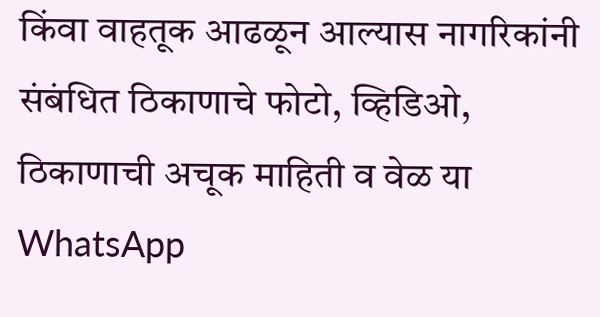किंवा वाहतूक आढळून आल्यास नागरिकांनी संबंधित ठिकाणाचे फोटो, व्हिडिओ, ठिकाणाची अचूक माहिती व वेळ या WhatsApp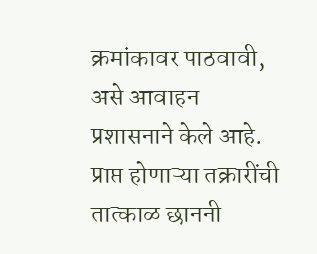क्रमांकावर पाठवावी, असे आवाहन प्रशासनाने केले आहे.      प्राप्त होणाऱ्या तक्रारींची तात्काळ छाननी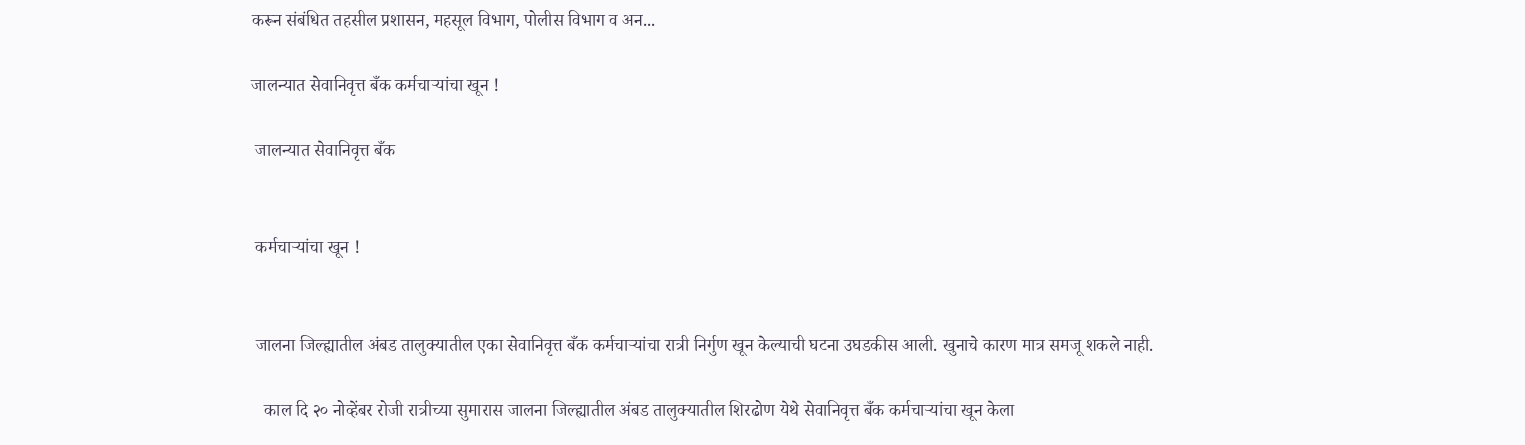करून संबंधित तहसील प्रशासन, महसूल विभाग, पोलीस विभाग व अन...

जालन्यात सेवानिवृत्त बँक कर्मचाऱ्यांचा खून !

 जालन्यात सेवानिवृत्त बँक


 कर्मचाऱ्यांचा खून !


 जालना जिल्ह्यातील अंबड तालुक्यातील एका सेवानिवृत्त बँक कर्मचाऱ्यांचा रात्री निर्गुण खून केल्याची घटना उघडकीस आली. खुनाचे कारण मात्र समजू शकले नाही.

   काल दि २० नोव्हेंबर रोजी रात्रीच्या सुमारास जालना जिल्ह्यातील अंबड तालुक्यातील शिरढोण येथे सेवानिवृत्त बँक कर्मचाऱ्यांचा खून केला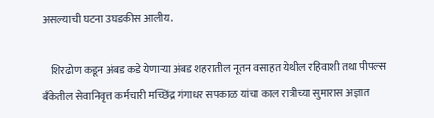असल्याची घटना उघडकीस आलीय.

    शिरढोण कडून अंबड कडे येणाऱ्या अंबड शहरातील नूतन वसाहत येथील रहिवाशी तथा पीपल्स बँकेतील सेवानिवृत्त कर्मचारी मच्छिंद्र गंगाधर सपकाळ यांचा काल रात्रीच्या सुमारास अज्ञात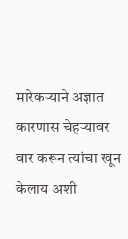मारेकऱ्याने अज्ञात कारणास चेहऱ्यावर वार करून त्यांचा खून केलाय अशी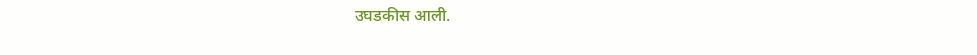उघडकीस आली.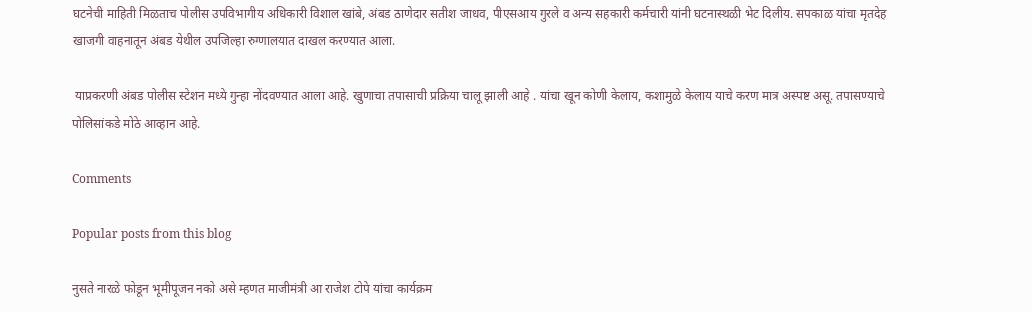घटनेची माहिती मिळताच पोलीस उपविभागीय अधिकारी विशाल खांबे, अंबड ठाणेदार सतीश जाधव, पीएसआय गुरले व अन्य सहकारी कर्मचारी यांनी घटनास्थळी भेट दिलीय. सपकाळ यांचा मृतदेह खाजगी वाहनातून अंबड येथील उपजिल्हा रुग्णालयात दाखल करण्यात आला.

 याप्रकरणी अंबड पोलीस स्टेशन मध्ये गुन्हा नोंदवण्यात आला आहे. खुणाचा तपासाची प्रक्रिया चालू झाली आहे . यांचा खून कोणी केलाय, कशामुळे केलाय याचे करण मात्र अस्पष्ट असू. तपासण्याचे पोलिसांकडे मोठे आव्हान आहे.

Comments

Popular posts from this blog

नुसते नारळे फोडून भूमीपूजन नको असे म्हणत माजीमंत्री आ राजेश टोपे यांचा कार्यक्रम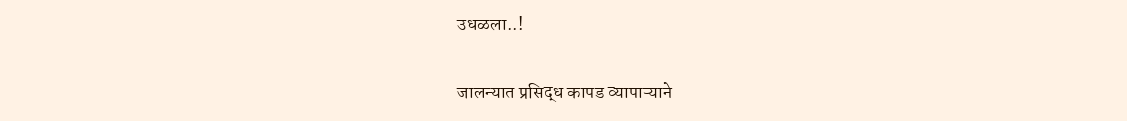उधळला..!

जालन्यात प्रसिद्ध कापड व्यापाऱ्याने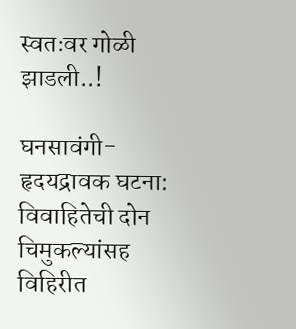स्वतःवर गोळी झाडली..!

घनसावंगी- हृदयद्रावक घटना: विवाहितेची दोन चिमुकल्यांसह विहिरीत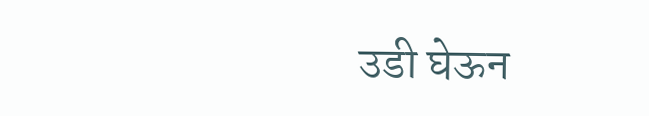उडी घेऊन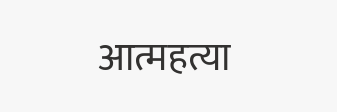आत्महत्या